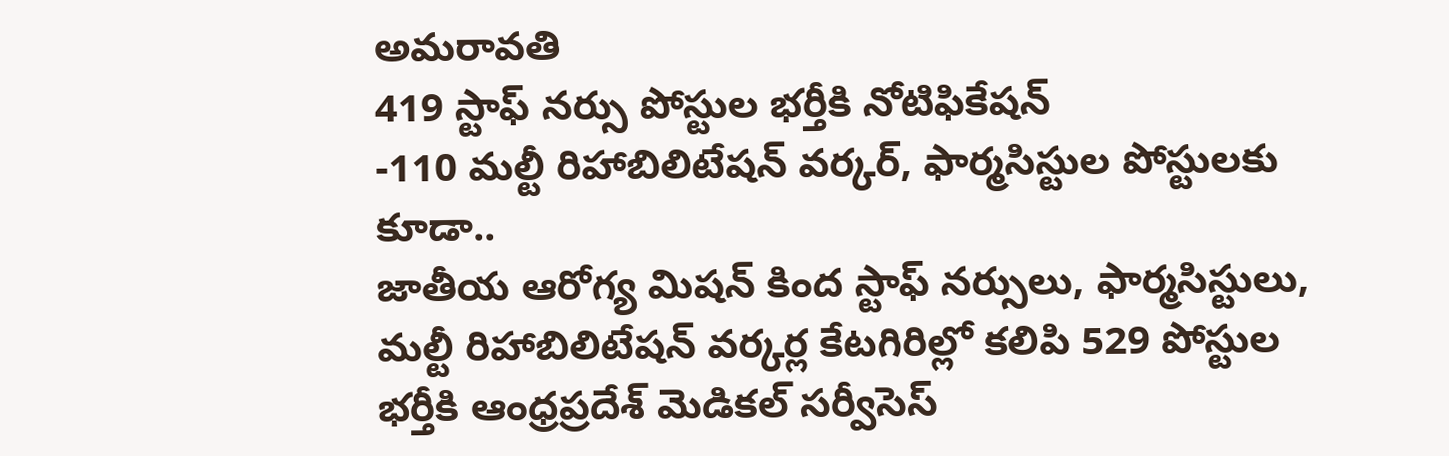అమరావతి
419 స్టాఫ్ నర్సు పోస్టుల భర్తీకి నోటిఫికేషన్
-110 మల్టీ రిహాబిలిటేషన్ వర్కర్, ఫార్మసిస్టుల పోస్టులకు కూడా..
జాతీయ ఆరోగ్య మిషన్ కింద స్టాఫ్ నర్సులు, ఫార్మసిస్టులు, మల్టీ రిహాబిలిటేషన్ వర్కర్ల కేటగిరిల్లో కలిపి 529 పోస్టుల భర్తీకి ఆంధ్రప్రదేశ్ మెడికల్ సర్వీసెస్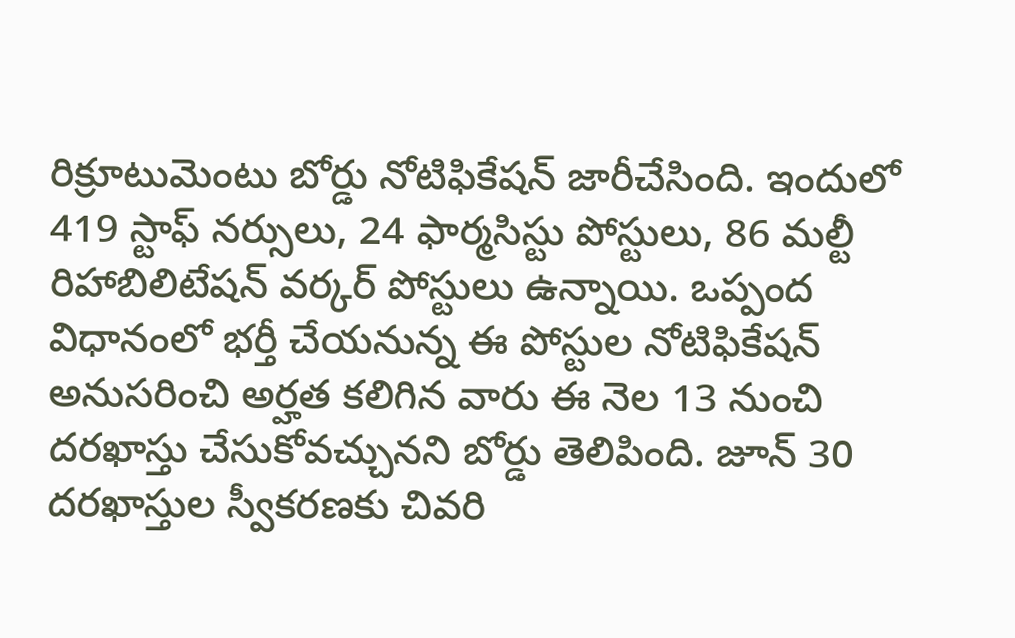రిక్రూటుమెంటు బోర్డు నోటిఫికేషన్ జారీచేసింది. ఇందులో 419 స్టాఫ్ నర్సులు, 24 ఫార్మసిస్టు పోస్టులు, 86 మల్టీ రిహాబిలిటేషన్ వర్కర్ పోస్టులు ఉన్నాయి. ఒప్పంద విధానంలో భర్తీ చేయనున్న ఈ పోస్టుల నోటిఫికేషన్ అనుసరించి అర్హత కలిగిన వారు ఈ నెల 13 నుంచి దరఖాస్తు చేసుకోవచ్చునని బోర్డు తెలిపింది. జూన్ 30 దరఖాస్తుల స్వీకరణకు చివరి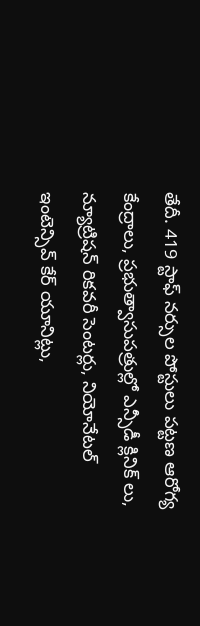తేదీ. 419 స్టాఫ్ నర్సుల పోస్టులు పట్టణ ఆరోగ్య కేంద్రాలు, ప్రభుత్వాసుపత్రుల్లో ఎన్సీడీ క్లినిక్ లు, న్యూట్రిషన్ రికవరీ సెంటర్లు, నియోనేటల్ ఇంటెన్సివ్ కేర్ యూనిట్లు,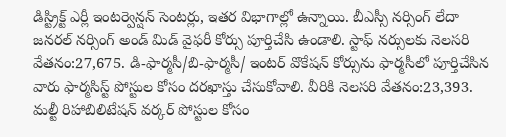డిస్ట్రిక్ట్ ఎర్లీ ఇంటర్వెన్షన్ సెంటర్లు, ఇతర విభాగాల్లో ఉన్నాయి. బీఎస్సీ నర్సింగ్ లేదా జనరల్ నర్సింగ్ అండ్ మిడ్ వైఫరీ కోర్సు పూర్తిచేసి ఉండాలి. స్టాఫ్ నర్సులకు నెలసరి వేతనం:27,675. డి-ఫార్మసీ/బి-ఫార్మసీ/ ఇంటర్ వొకేషన్ కోర్సును ఫార్మసీలో పూర్తిచేసిన వారు ఫార్మసిస్ట్ పోస్టుల కోసం దరఖాస్తు చేసుకోవాలి. వీరికి నెలసరి వేతనం:23,393. మల్టీ రిహాబిలిటేషన్ వర్కర్ పోస్టుల కోసం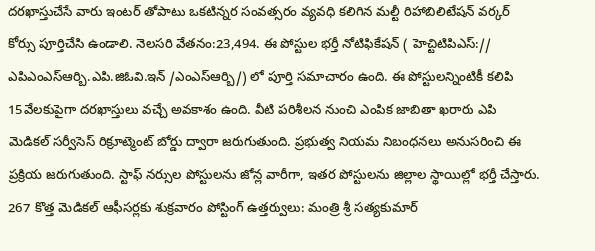దరఖాస్తుచేసే వారు ఇంటర్ తోపాటు ఒకటిన్నర సంవత్సరం వ్యవధి కలిగిన మల్టీ రిహాబిలిటేషన్ వర్కర్ కోర్సు పూర్తిచేసి ఉండాలి. నెలసరి వేతనం:23,494. ఈ పోస్టుల భర్తీ నోటిఫికేషన్ ( హెచ్టిటిపిఎస్:// ఎపిఎంఎస్ఆర్బి.ఎపి.జిఓవి.ఇన్ /ఎంఎస్ఆర్బి/) లో పూర్తి సమాచారం ఉంది. ఈ పోస్టులన్నింటికీ కలిపి 15వేలకుపైగా దరఖాస్తులు వచ్చే అవకాశం ఉంది. వీటి పరిశీలన నుంచి ఎంపిక జాబితా ఖరారు ఎపి మెడికల్ సర్వీసెస్ రిక్రూట్మెంట్ బోర్డు ద్వారా జరుగుతుంది. ప్రభుత్వ నియమ నిబంధనలు అనుసరించి ఈ ప్రక్రియ జరుగుతుంది. స్టాఫ్ నర్సుల పోస్టులను జోన్ల వారీగా, ఇతర పోస్టులను జిల్లాల స్థాయిల్లో భర్తీ చేస్తారు.
267 కొత్త మెడికల్ ఆఫీసర్లకు శుక్రవారం పోస్టింగ్ ఉత్తర్వులు: మంత్రి శ్రీ సత్యకుమార్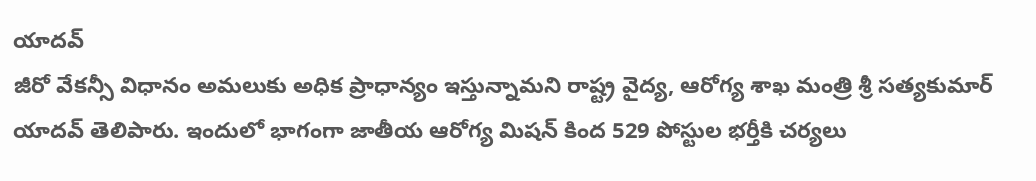యాదవ్
జీరో వేకన్సీ విధానం అమలుకు అధిక ప్రాధాన్యం ఇస్తున్నామని రాష్ట్ర వైద్య, ఆరోగ్య శాఖ మంత్రి శ్రీ సత్యకుమార్ యాదవ్ తెలిపారు. ఇందులో భాగంగా జాతీయ ఆరోగ్య మిషన్ కింద 529 పోస్టుల భర్తీకి చర్యలు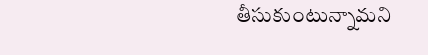తీసుకుంటున్నామని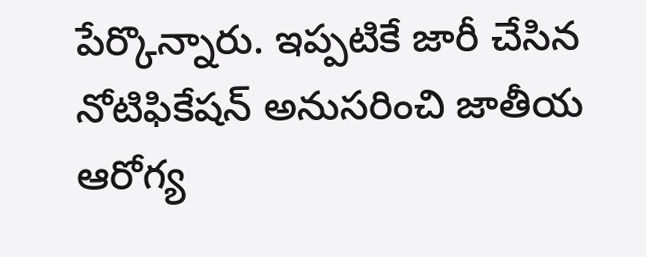పేర్కొన్నారు. ఇప్పటికే జారీ చేసిన నోటిఫికేషన్ అనుసరించి జాతీయ ఆరోగ్య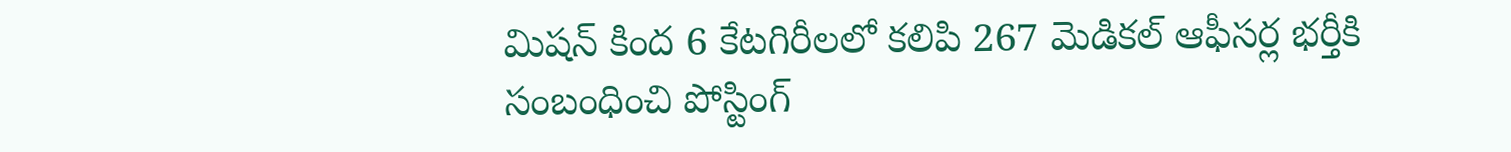మిషన్ కింద 6 కేటగిరీలలో కలిపి 267 మెడికల్ ఆఫీసర్ల భర్తీకి సంబంధించి పోస్టింగ్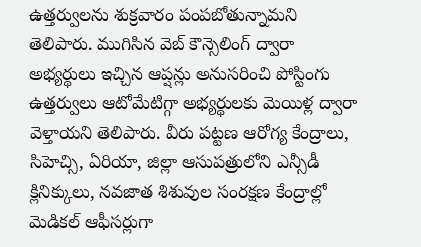ఉత్తర్వులను శుక్రవారం పంపబోతున్నామని తెలిపారు. ముగిసిన వెబ్ కౌన్సెలింగ్ ద్వారా అభ్యర్థులు ఇచ్చిన ఆప్షన్లు అనుసరించి పోస్టింగు ఉత్తర్వులు ఆటోమేటిగ్గా అభ్యర్థులకు మెయిళ్ల ద్వారా వెళ్తాయని తెలిపారు. వీరు పట్టణ ఆరోగ్య కేంద్రాలు, సిహెచ్సి, ఏరియా, జిల్లా ఆసుపత్రులోని ఎన్సీడీ క్లినిక్కులు, నవజాత శిశువుల సంరక్షణ కేంద్రాల్లో మెడికల్ ఆఫీసర్లుగా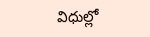విధుల్లో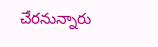చేరనున్నారు